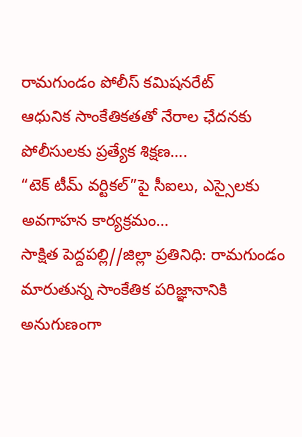రామగుండం పోలీస్ కమిషనరేట్
ఆధునిక సాంకేతికతతో నేరాల ఛేదనకు పోలీసులకు ప్రత్యేక శిక్షణ….
“టెక్ టీమ్ వర్టికల్”పై సీఐలు, ఎస్సైలకు అవగాహన కార్యక్రమం…
సాక్షిత పెద్దపల్లి//జిల్లా ప్రతినిధి: రామగుండం మారుతున్న సాంకేతిక పరిజ్ఞానానికి అనుగుణంగా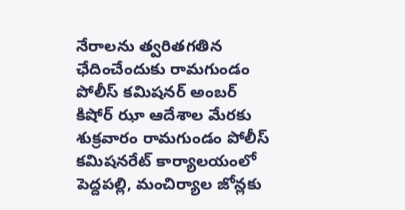నేరాలను త్వరితగతిన ఛేదించేందుకు రామగుండం పోలీస్ కమిషనర్ అంబర్ కిషోర్ ఝా ఆదేశాల మేరకు శుక్రవారం రామగుండం పోలీస్ కమిషనరేట్ కార్యాలయంలో పెద్దపల్లి, మంచిర్యాల జోన్లకు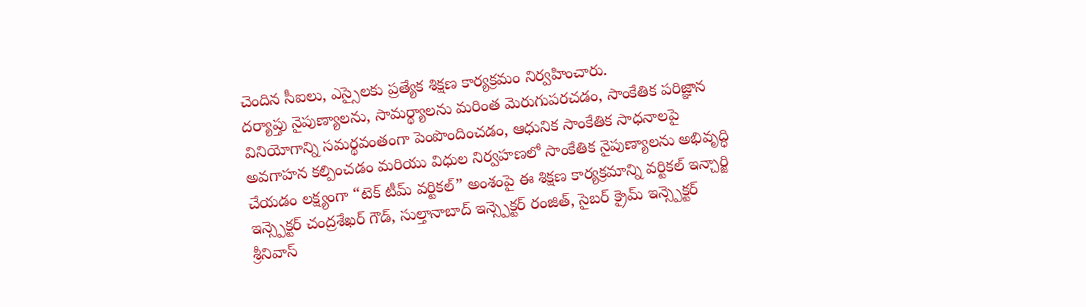చెందిన సీఐలు, ఎస్సైలకు ప్రత్యేక శిక్షణ కార్యక్రమం నిర్వహించారు.
దర్యాప్తు నైపుణ్యాలను, సామర్థ్యాలను మరింత మెరుగుపరచడం, సాంకేతిక పరిజ్ఞాన వినియోగాన్ని సమర్థవంతంగా పెంపొందించడం, ఆధునిక సాంకేతిక సాధనాలపై అవగాహన కల్పించడం మరియు విధుల నిర్వహణలో సాంకేతిక నైపుణ్యాలను అభివృద్ధి చేయడం లక్ష్యంగా “టెక్ టీమ్ వర్టికల్” అంశంపై ఈ శిక్షణ కార్యక్రమాన్ని వర్టికల్ ఇన్చార్జి ఇన్స్పెక్టర్ చంద్రశేఖర్ గౌడ్, సుల్తానాబాద్ ఇన్స్పెక్టర్ రంజిత్, సైబర్ క్రైమ్ ఇన్స్పెక్టర్ శ్రీనివాస్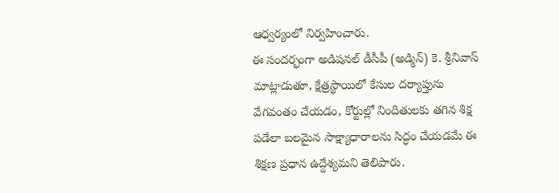ఆధ్వర్యంలో నిర్వహించారు.
ఈ సందర్భంగా అడిషనల్ డీసీపీ (అడ్మిన్) కె. శ్రీనివాస్ మాట్లాడుతూ, క్షేత్రస్థాయిలో కేసుల దర్యాప్తును వేగవంతం చేయడం, కోర్టుల్లో నిందితులకు తగిన శిక్ష పడేలా బలమైన సాక్ష్యాధారాలను సిద్ధం చేయడమే ఈ శిక్షణ ప్రధాన ఉద్దేశ్యమని తెలిపారు.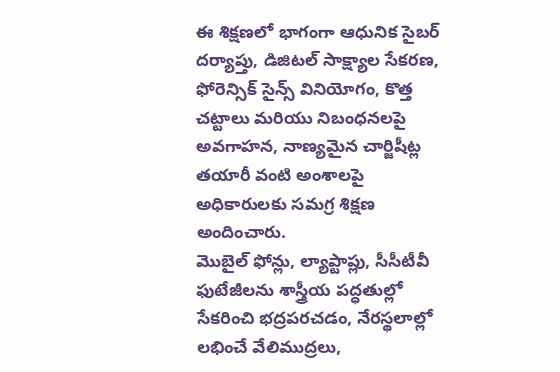ఈ శిక్షణలో భాగంగా ఆధునిక సైబర్ దర్యాప్తు, డిజిటల్ సాక్ష్యాల సేకరణ, ఫోరెన్సిక్ సైన్స్ వినియోగం, కొత్త చట్టాలు మరియు నిబంధనలపై అవగాహన, నాణ్యమైన చార్జిషీట్ల తయారీ వంటి అంశాలపై అధికారులకు సమగ్ర శిక్షణ అందించారు.
మొబైల్ ఫోన్లు, ల్యాప్టాప్లు, సీసీటీవీ ఫుటేజీలను శాస్త్రీయ పద్ధతుల్లో సేకరించి భద్రపరచడం, నేరస్థలాల్లో లభించే వేలిముద్రలు,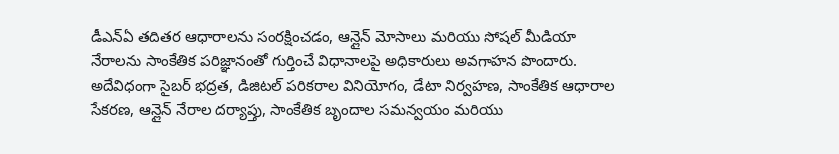డీఎన్ఏ తదితర ఆధారాలను సంరక్షించడం, ఆన్లైన్ మోసాలు మరియు సోషల్ మీడియా నేరాలను సాంకేతిక పరిజ్ఞానంతో గుర్తించే విధానాలపై అధికారులు అవగాహన పొందారు.
అదేవిధంగా సైబర్ భద్రత, డిజిటల్ పరికరాల వినియోగం, డేటా నిర్వహణ, సాంకేతిక ఆధారాల సేకరణ, ఆన్లైన్ నేరాల దర్యాప్తు, సాంకేతిక బృందాల సమన్వయం మరియు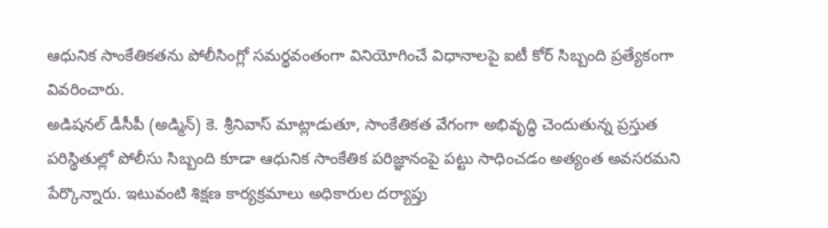ఆధునిక సాంకేతికతను పోలీసింగ్లో సమర్థవంతంగా వినియోగించే విధానాలపై ఐటీ కోర్ సిబ్బంది ప్రత్యేకంగా వివరించారు.
అడిషనల్ డీసీపీ (అడ్మిన్) కె. శ్రీనివాస్ మాట్లాడుతూ, సాంకేతికత వేగంగా అభివృద్ధి చెందుతున్న ప్రస్తుత పరిస్థితుల్లో పోలీసు సిబ్బంది కూడా ఆధునిక సాంకేతిక పరిజ్ఞానంపై పట్టు సాధించడం అత్యంత అవసరమని పేర్కొన్నారు. ఇటువంటి శిక్షణ కార్యక్రమాలు అధికారుల దర్యాప్తు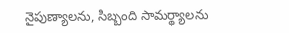నైపుణ్యాలను, సిబ్బంది సామర్థ్యాలను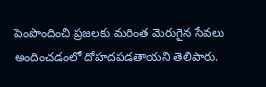పెంపొందించి ప్రజలకు మరింత మెరుగైన సేవలు అందించడంలో దోహదపడతాయని తెలిపారు.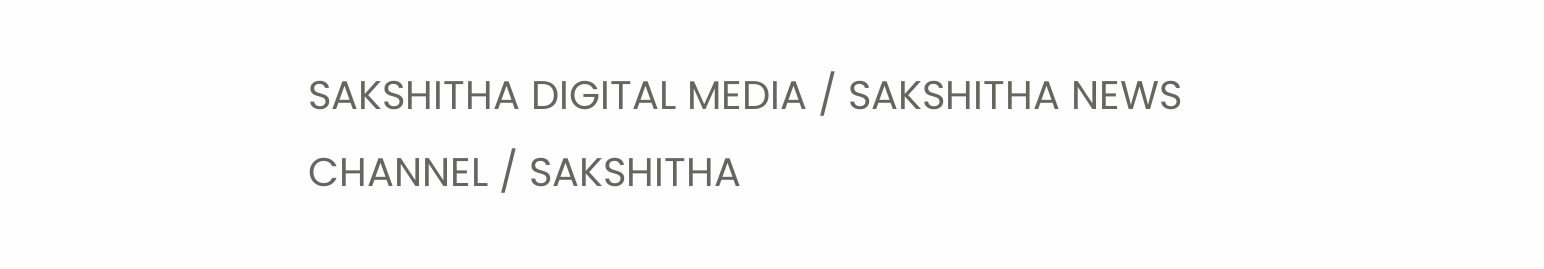SAKSHITHA DIGITAL MEDIA / SAKSHITHA NEWS CHANNEL / SAKSHITHA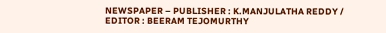NEWSPAPER – PUBLISHER : K.MANJULATHA REDDY / EDITOR : BEERAM TEJOMURTHY